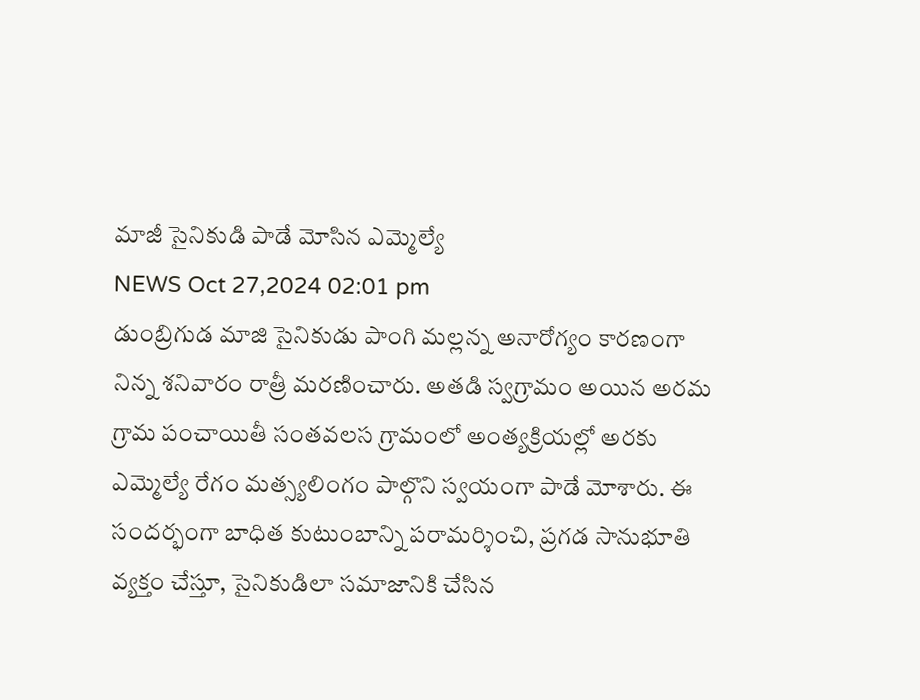మాజీ సైనికుడి పాడే మోసిన ఎమ్మెల్యే
NEWS Oct 27,2024 02:01 pm
డుంబ్రిగుడ మాజి సైనికుడు పాంగి మల్లన్న అనారోగ్యం కారణంగా నిన్న శనివారం రాత్రీ మరణించారు. అతడి స్వగ్రామం అయిన అరమ గ్రామ పంచాయితీ సంతవలస గ్రామంలో అంత్యక్రియల్లో అరకు ఎమ్మెల్యే రేగం మత్స్యలింగం పాల్గొని స్వయంగా పాడే మోశారు. ఈ సందర్భంగా బాధిత కుటుంబాన్ని పరామర్శించి, ప్రగడ సానుభూతి వ్యక్తం చేస్తూ, సైనికుడిలా సమాజానికి చేసిన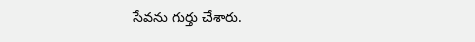సేవను గుర్తు చేశారు.